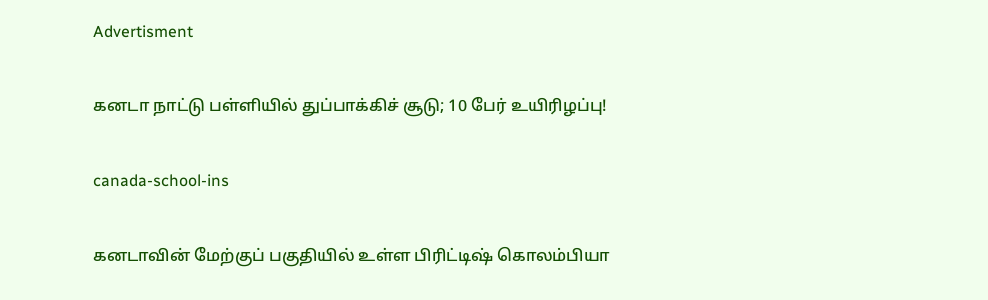Advertisment

கனடா நாட்டு பள்ளியில் துப்பாக்கிச் சூடு; 10 பேர் உயிரிழப்பு!

canada-school-ins

கனடாவின் மேற்குப் பகுதியில் உள்ள பிரிட்டிஷ் கொலம்பியா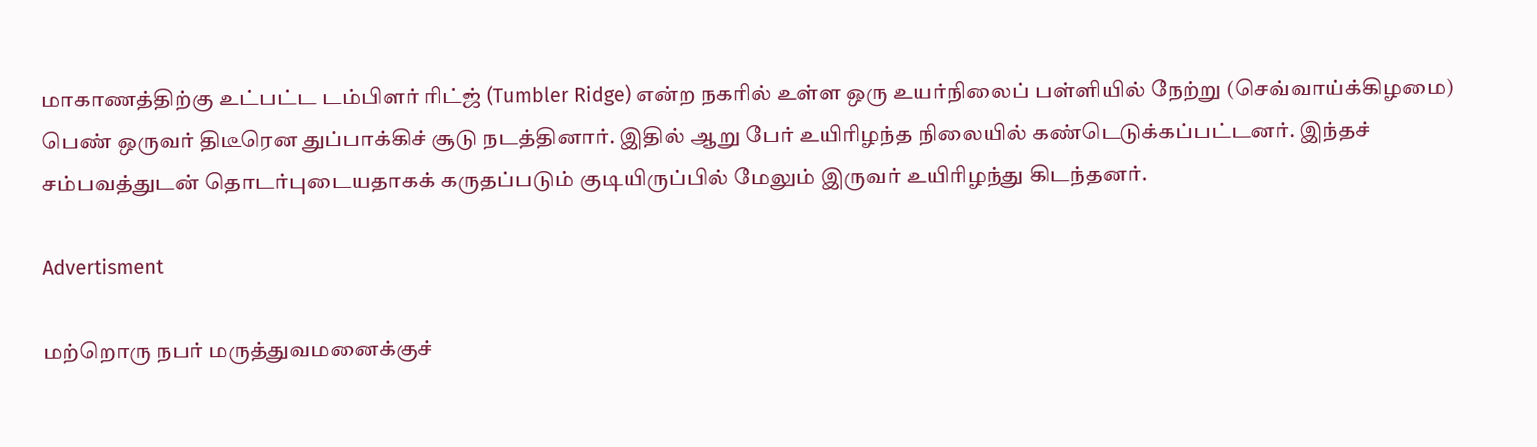மாகாணத்திற்கு உட்பட்ட டம்பிளர் ரிட்ஜ் (Tumbler Ridge) என்ற நகரில் உள்ள ஒரு உயர்நிலைப் பள்ளியில் நேற்று (செவ்வாய்க்கிழமை) பெண் ஒருவர் திடீரென துப்பாக்கிச் சூடு நடத்தினார். இதில் ஆறு பேர் உயிரிழந்த நிலையில் கண்டெடுக்கப்பட்டனர். இந்தச் சம்பவத்துடன் தொடர்புடையதாகக் கருதப்படும் குடியிருப்பில் மேலும் இருவர் உயிரிழந்து கிடந்தனர்.

Advertisment

மற்றொரு நபர் மருத்துவமனைக்குச்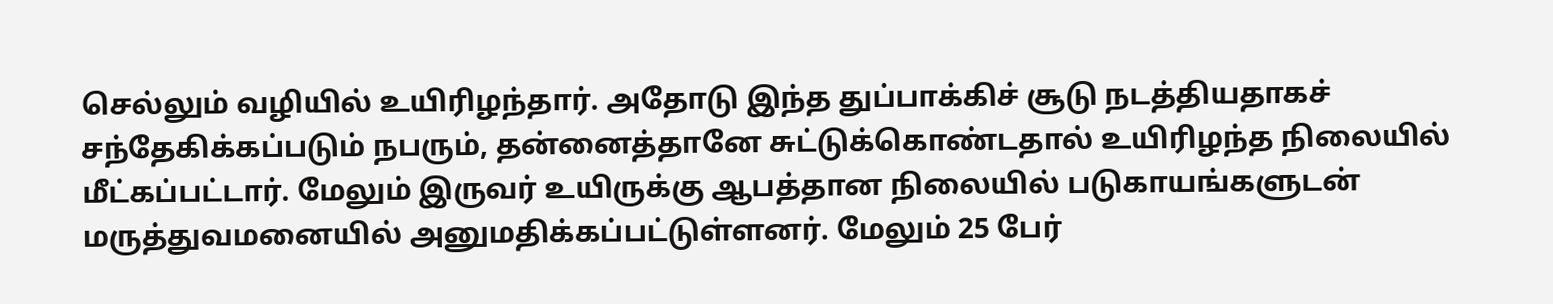செல்லும் வழியில் உயிரிழந்தார். அதோடு இந்த துப்பாக்கிச் சூடு நடத்தியதாகச் சந்தேகிக்கப்படும் நபரும், தன்னைத்தானே சுட்டுக்கொண்டதால் உயிரிழந்த நிலையில் மீட்கப்பட்டார். மேலும் இருவர் உயிருக்கு ஆபத்தான நிலையில் படுகாயங்களுடன் மருத்துவமனையில் அனுமதிக்கப்பட்டுள்ளனர். மேலும் 25 பேர்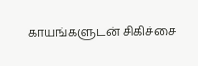காயங்களுடன் சிகிச்சை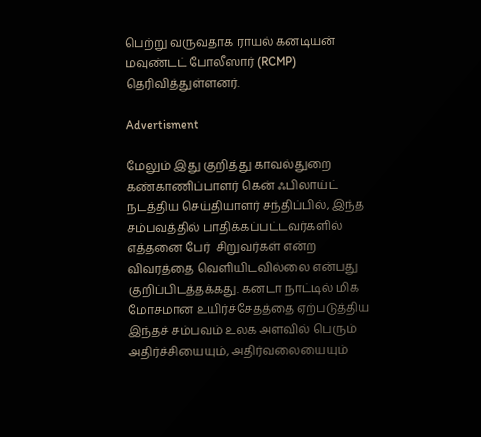பெற்று வருவதாக ராயல் கனடியன் மவுண்டட் போலீஸார் (RCMP) தெரிவித்துள்ளனர்.

Advertisment

மேலும் இது குறித்து காவல்துறை கண்காணிப்பாளர் கென் ஃபிலாய்ட் நடத்திய செய்தியாளர் சந்திப்பில், இந்த சம்பவத்தில் பாதிக்கப்பட்டவர்களில் எத்தனை பேர்  சிறுவர்கள் என்ற விவரத்தை வெளியிடவில்லை என்பது குறிப்பிடத்தக்கது. கனடா நாட்டில் மிக மோசமான உயிர்ச்சேதத்தை ஏற்படுத்திய இந்தச் சம்பவம் உலக அளவில் பெரும் அதிர்ச்சியையும், அதிர்வலையையும்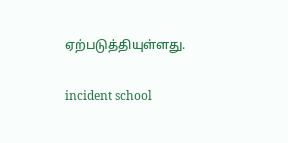ஏற்படுத்தியுள்ளது.

incident school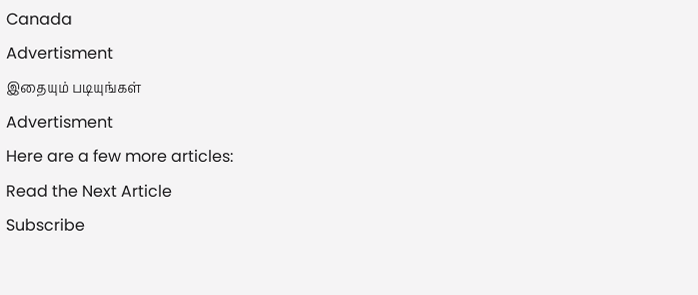Canada
Advertisment
இதையும் படியுங்கள்
Advertisment
Here are a few more articles:
Read the Next Article
Subscribe